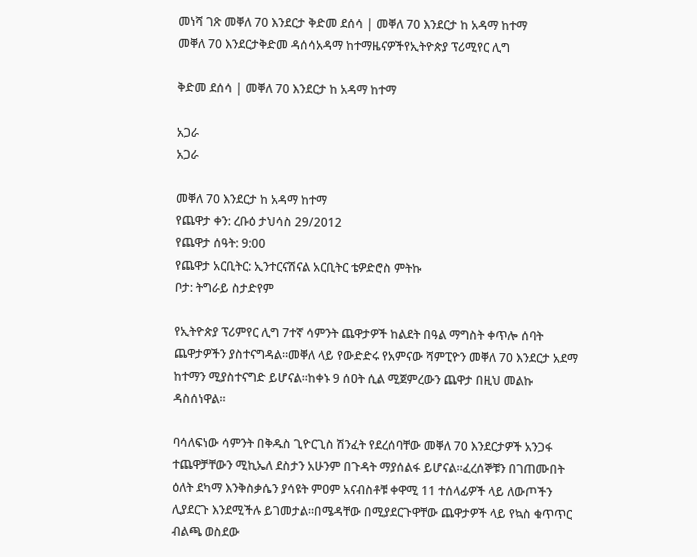መነሻ ገጽ መቐለ 70 እንደርታ ቅድመ ደሰሳ | መቐለ 70 እንደርታ ከ አዳማ ከተማ
መቐለ 70 እንደርታቅድመ ዳሰሳአዳማ ከተማዜናዎችየኢትዮጵያ ፕሪሚየር ሊግ

ቅድመ ደሰሳ | መቐለ 70 እንደርታ ከ አዳማ ከተማ

አጋራ
አጋራ

መቐለ 70 እንደርታ ከ አዳማ ከተማ
የጨዋታ ቀን: ረቡዕ ታህሳስ 29/2012
የጨዋታ ሰዓት: 9:00
የጨዋታ አርቢትር: ኢንተርናሽናል አርቢትር ቴዎድሮስ ምትኩ
ቦታ: ትግራይ ስታድየም

የኢትዮጵያ ፕሪምየር ሊግ 7ተኛ ሳምንት ጨዋታዎች ከልደት በዓል ማግስት ቀጥሎ ሰባት ጨዋታዎችን ያስተናግዳል።መቐለ ላይ የውድድሩ የአምናው ሻምፒዮን መቐለ 70 እንደርታ አደማ ከተማን ሚያስተናግድ ይሆናል።ከቀኑ 9 ሰዐት ሲል ሚጀምረውን ጨዋታ በዚህ መልኩ ዳስሰነዋል።

ባሳለፍነው ሳምንት በቅዱስ ጊዮርጊስ ሽንፈት የደረሰባቸው መቐለ 70 እንደርታዎች አንጋፋ ተጨዋቻቸውን ሚኪኤለ ደስታን አሁንም በጉዳት ማያሰልፋ ይሆናል።ፈረሰኞቹን በገጠሙበት ዕለት ደካማ እንቅስቃሴን ያሳዩት ምዐም አናብስቶቹ ቀዋሚ 11 ተሰላፊዎች ላይ ለውጦችን ሊያደርጉ እንደሚችሉ ይገመታል።በሜዳቸው በሚያደርጉዋቸው ጨዋታዎች ላይ የኳስ ቁጥጥር ብልጫ ወስደው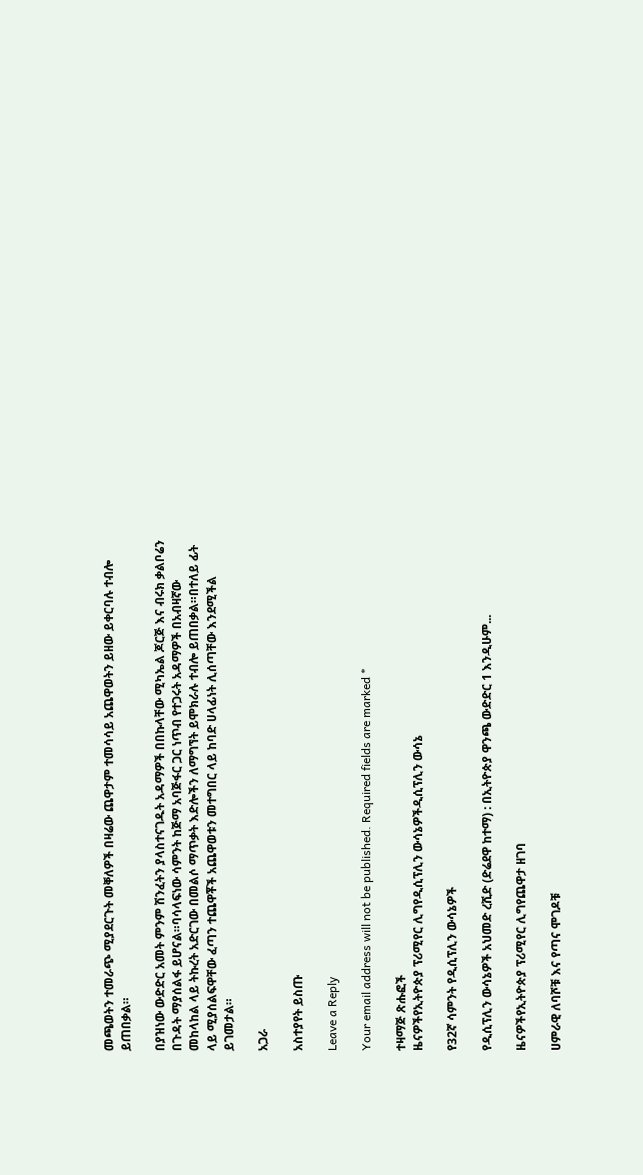መጫወትን ተመራጭ ሚያደርጉት መቐለዎች በዛሬው ጨዋታም ተመሳሳይ አጨዋወትን ይዘው ይቀርባሉ ተብሎ ይጠበቃል።

በያዝነው ውድድር አመት ምንም ሽንፈትን ያላስተናገዱት አዳማዎች በበኩላቸው ሚካኤል ጆርጅ እና ብሩክ ቃልቦሬን በጉዳት ማያሰልፋ ይሆናል።ባሳላፍነው ሳምንት ከጅማ አባጅፋር ጋር ነጥብ የተጋሩት አዳማዎች በአብዛኛው መከላከል ላይ ትኩረት አድርገው በመልሶ ማጥቃት እድሎችን ለማግኘት ይሞክራሉ ተብሎ ይጠበቃል።በተለይ ፊት ላይ ሚያሰልፍዋቸው ፈጣን ተጨዋቾች አጨዋወቱን መተግበር ላይ ከባድ ሀላፊነት ሊሰጣቸው እንደሚችል ይገመታል።

አጋራ

አስተያየት ይስጡ

Leave a Reply

Your email address will not be published. Required fields are marked *

ተዛማጅ ጽሑፎች
ዜናዎችየኢትዮጵያ ፕሪሚየር ሊግየዲሲፕሊን ውሳኔዎችዲሲፕሊን ውሳኔ

የ32ኛ ሳምንት የዲሲፕሊን ውሳኔዎች

የዲሲፕሊን ውሳኔዎች አህመድ ረሺድ (ድሬደዋ ከተማ) : በኢትዮጵያ ዋንጫ ውድድር 1 እንዲሁም...

ዜናዎችየኢትዮጵያ ፕሪሚየር ሊግየጨዋታ ዘገባ

ሀምራዊ ለባሾቹ እና የጣና ሞገዶቹ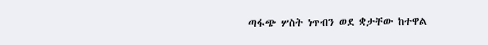ጣፋጭ ሦስት ነጥብን ወደ ቋታቸው ከተዋል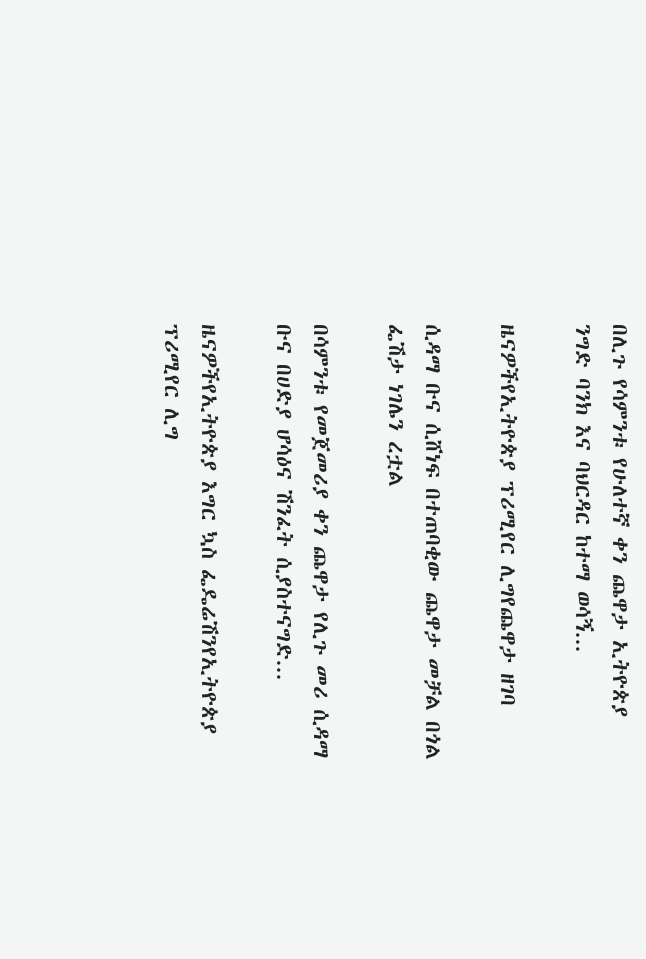በሊጉ የሳምንቱ የሁለተኛ ቀን ጨዋታ ኢትዮጵያ ንግድ ባንክ እና ባህርዳር ከተማ ወሳኝ...

ዜናዎችየኢትዮጵያ ፕሪሚየር ሊግየጨዋታ ዘገባ

ሲዳማ ቡና ሲሸነፍ በተጠባቂው ጨዋታ መቻል በጎል ፌሽታ ነገሌን ረቷል

በሳምንቱ የመጀመሪያ ቀን ጨዋታ የሊጉ መሪ ሲዳማ ቡና በሀድያ ሆሳዕና ሽንፈት ሲያስተናግድ...

ዜናዎችየኢትዮጵያ እግር ኳስ ፌዴሬሽንየኢትዮጵያ ፕሪሚየር ሊግ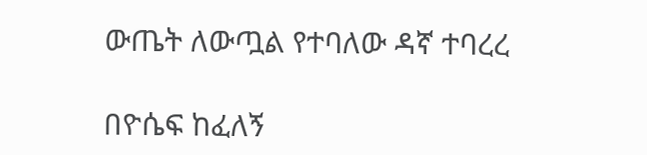ውጤት ለውጧል የተባለው ዳኛ ተባረረ

በዮሴፍ ከፈለኝ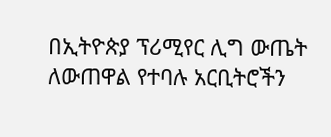በኢትዮጵያ ፕሪሚየር ሊግ ውጤት ለውጠዋል የተባሉ አርቢትሮችን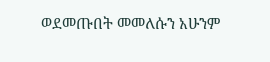ወደመጡበት መመለሱን አሁንም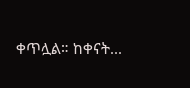ቀጥሏል። ከቀናት...